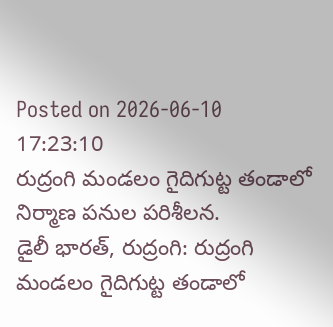Posted on 2026-06-10 17:23:10
రుద్రంగి మండలం గైదిగుట్ట తండాలో నిర్మాణ పనుల పరిశీలన.
డైలీ భారత్, రుద్రంగి: రుద్రంగి మండలం గైదిగుట్ట తండాలో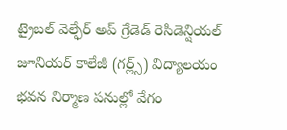ట్రైబల్ వెల్ఫేర్ అప్ గ్రేడెడ్ రెసిడెన్షియల్ జూనియర్ కాలేజీ (గర్ల్స్) విద్యాలయం భవన నిర్మాణ పనుల్లో వేగం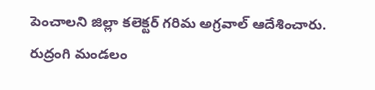పెంచాలని జిల్లా కలెక్టర్ గరిమ అగ్రవాల్ ఆదేశించారు. రుద్రంగి మండలం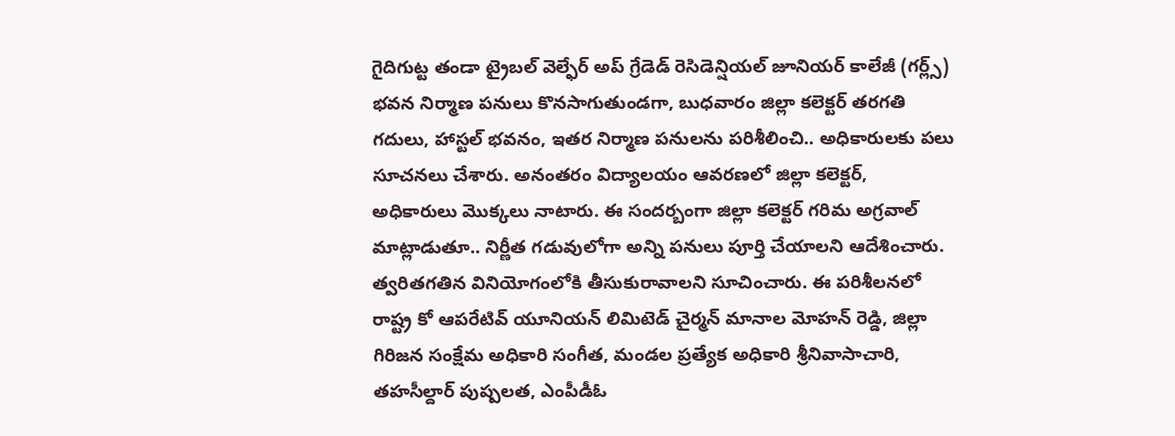గైదిగుట్ట తండా ట్రైబల్ వెల్ఫేర్ అప్ గ్రేడెడ్ రెసిడెన్షియల్ జూనియర్ కాలేజీ (గర్ల్స్) భవన నిర్మాణ పనులు కొనసాగుతుండగా, బుధవారం జిల్లా కలెక్టర్ తరగతి గదులు, హాస్టల్ భవనం, ఇతర నిర్మాణ పనులను పరిశీలించి.. అధికారులకు పలు సూచనలు చేశారు. అనంతరం విద్యాలయం ఆవరణలో జిల్లా కలెక్టర్, అధికారులు మొక్కలు నాటారు. ఈ సందర్బంగా జిల్లా కలెక్టర్ గరిమ అగ్రవాల్ మాట్లాడుతూ.. నిర్ణీత గడువులోగా అన్ని పనులు పూర్తి చేయాలని ఆదేశించారు. త్వరితగతిన వినియోగంలోకి తీసుకురావాలని సూచించారు. ఈ పరిశీలనలో రాష్ట్ర కో ఆపరేటివ్ యూనియన్ లిమిటెడ్ చైర్మన్ మానాల మోహన్ రెడ్డి, జిల్లా గిరిజన సంక్షేమ అధికారి సంగీత, మండల ప్రత్యేక అధికారి శ్రీనివాసాచారి, తహసీల్దార్ పుష్పలత, ఎంపీడీఓ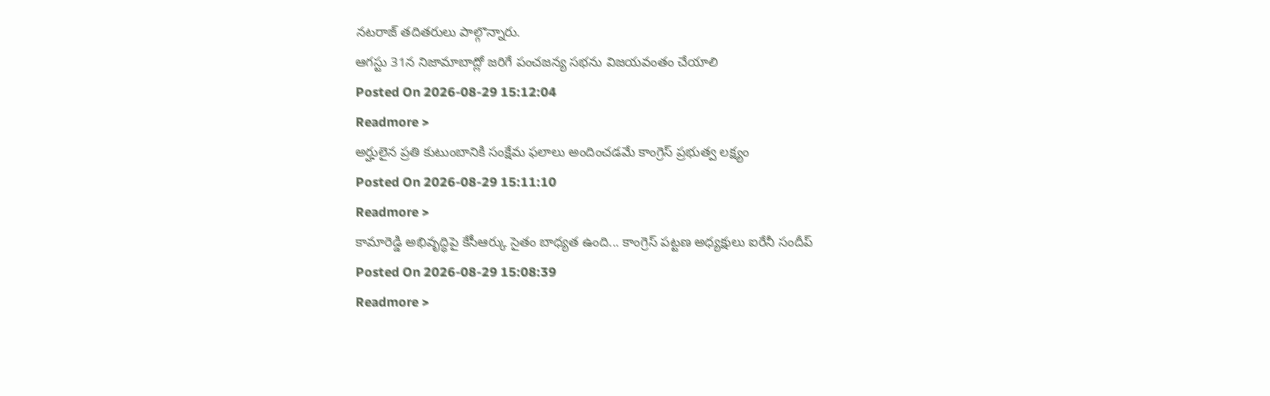నటరాజ్ తదితరులు పాల్గొన్నారు.
ఆగస్టు 31న నిజామాబాద్లో జరిగే పంచజన్య సభను విజయవంతం చేయాలి
Posted On 2026-08-29 15:12:04
Readmore >
అర్హులైన ప్రతి కుటుంబానికి సంక్షేమ ఫలాలు అందించడమే కాంగ్రెస్ ప్రభుత్వ లక్ష్యం
Posted On 2026-08-29 15:11:10
Readmore >
కామారెడ్డి అభివృద్ధిపై కేసీఆర్కు సైతం బాధ్యత ఉంది... కాంగ్రెస్ పట్టణ అధ్యక్షులు ఐరేనీ సందీప్
Posted On 2026-08-29 15:08:39
Readmore >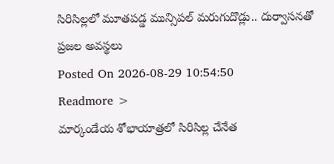సిరిసిల్లలో మూతపడ్డ మున్సిపల్ మరుగుదొడ్లు.. దుర్వాసనతో ప్రజల అవస్థలు
Posted On 2026-08-29 10:54:50
Readmore >
మార్కండేయ శోభాయాత్రలో సిరిసిల్ల చేనేత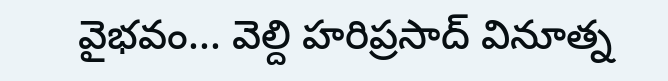వైభవం... వెల్ది హరిప్రసాద్ వినూత్న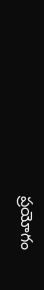ప్రయోగం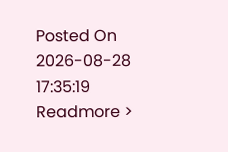Posted On 2026-08-28 17:35:19
Readmore >